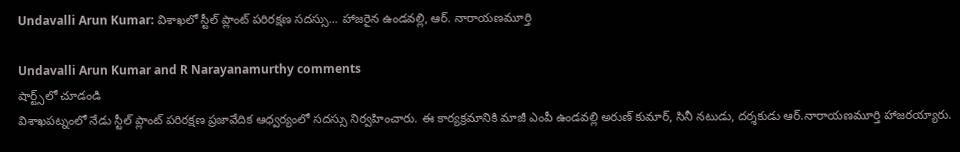Undavalli Arun Kumar: విశాఖలో స్టీల్ ప్లాంట్ పరిరక్షణ సదస్సు... హాజరైన ఉండవల్లి, ఆర్. నారాయణమూర్తి

Undavalli Arun Kumar and R Narayanamurthy comments
షార్ట్స్‌లో చూడండి
విశాఖపట్నంలో నేడు స్టీల్ ప్లాంట్ పరిరక్షణ ప్రజావేదిక ఆధ్వర్యంలో సదస్సు నిర్వహించారు. ఈ కార్యక్రమానికి మాజీ ఎంపీ ఉండవల్లి అరుణ్ కుమార్, సినీ నటుడు, దర్శకుడు ఆర్.నారాయణమూర్తి హాజరయ్యారు.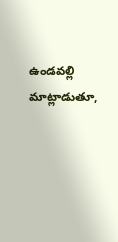ఉండవల్లి మాట్లాడుతూ,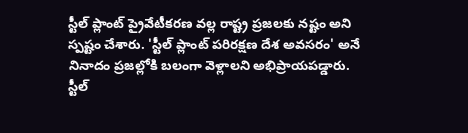స్టీల్ ప్లాంట్ ప్రైవేటీకరణ వల్ల రాష్ట్ర ప్రజలకు నష్టం అని స్పష్టం చేశారు. 'స్టీల్ ప్లాంట్ పరిరక్షణ దేశ అవసరం' అనే నినాదం ప్రజల్లోకి బలంగా వెళ్లాలని అభిప్రాయపడ్డారు. స్టీల్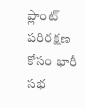ప్లాంట్ పరిరక్షణ కోసం భారీ సభ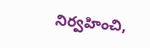నిర్వహించి,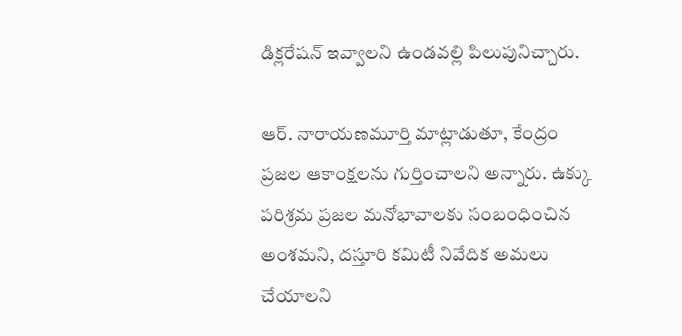డిక్లరేషన్ ఇవ్వాలని ఉండవల్లి పిలుపునిచ్చారు.

ఆర్. నారాయణమూర్తి మాట్లాడుతూ, కేంద్రం ప్రజల ఆకాంక్షలను గుర్తించాలని అన్నారు. ఉక్కు పరిశ్రమ ప్రజల మనోభావాలకు సంబంధించిన అంశమని, దస్తూరి కమిటీ నివేదిక అమలు చేయాలని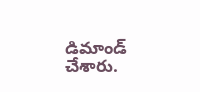డిమాండ్ చేశారు.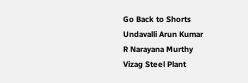Go Back to Shorts
Undavalli Arun Kumar
R Narayana Murthy
Vizag Steel Plant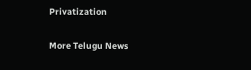Privatization

More Telugu News